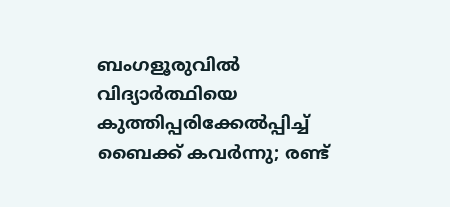ബംഗളൂരുവിൽ വിദ്യാർത്ഥിയെ കുത്തിപ്പരിക്കേൽപ്പിച്ച് ബൈക്ക് കവർന്നു; രണ്ട്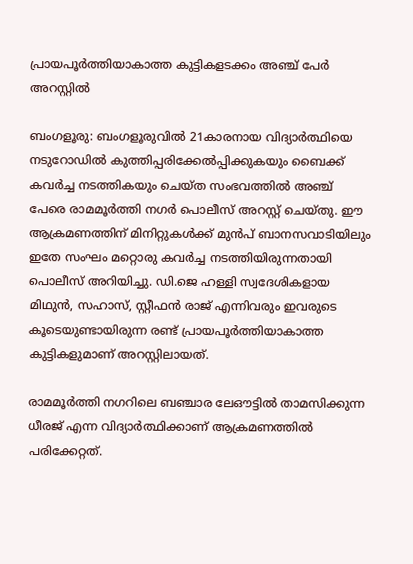പ്രായപൂർത്തിയാകാത്ത കുട്ടികളടക്കം അഞ്ച് പേർ അറസ്റ്റിൽ

ബംഗളൂരു: ബംഗളൂരുവിൽ 21കാരനായ വിദ്യാർത്ഥിയെ നടുറോഡിൽ കുത്തിപ്പരിക്കേൽപ്പിക്കുകയും ബൈക്ക് കവർച്ച നടത്തികയും ചെയ്ത സംഭവത്തിൽ അഞ്ച് പേരെ രാമമൂർത്തി നഗർ പൊലീസ് അറസ്റ്റ് ചെയ്തു. ഈ ആക്രമണത്തിന് മിനിറ്റുകൾക്ക് മുൻപ് ബാനസവാടിയിലും ഇതേ സംഘം മറ്റൊരു കവർച്ച നടത്തിയിരുന്നതായി പൊലീസ് അറിയിച്ചു. ഡി.ജെ ഹള്ളി സ്വദേശികളായ മിഥുൻ, സഹാസ്, സ്റ്റീഫൻ രാജ് എന്നിവരും ഇവരുടെ കൂടെയുണ്ടായിരുന്ന രണ്ട് പ്രായപൂർത്തിയാകാത്ത കുട്ടികളുമാണ് അറസ്റ്റിലായത്.

രാമമൂർത്തി നഗറിലെ ബഞ്ചാര ലേഔട്ടിൽ താമസിക്കുന്ന ധീരജ് എന്ന വിദ്യാർത്ഥിക്കാണ് ആക്രമണത്തിൽ പരിക്കേറ്റത്.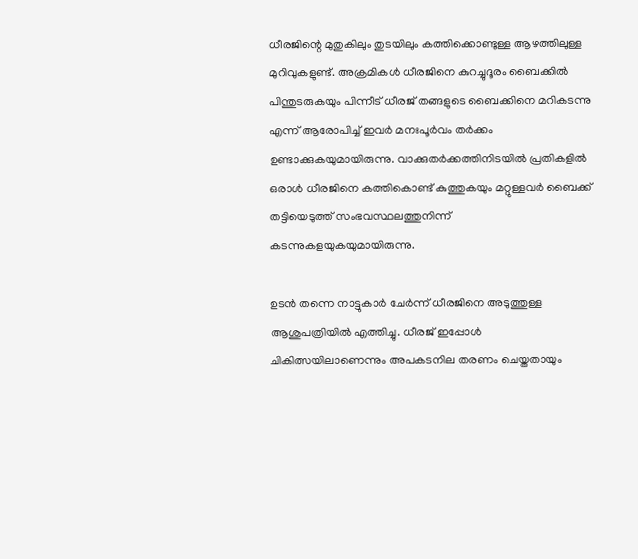ധീരജിന്റെ മുതുകിലും തുടയിലും കത്തിക്കൊണ്ടുള്ള ആഴത്തിലുള്ള മുറിവുകളുണ്ട്. അക്രമികൾ ധീരജിനെ കുറച്ചുദൂരം ബൈക്കിൽ പിന്തുടരുകയും പിന്നീട് ധീരജ് തങ്ങളുടെ ബൈക്കിനെ മറികടന്നു എന്ന് ആരോപിച്ച് ഇവർ മനഃപൂർവം തർക്കം ഉണ്ടാക്കുകയുമായിരുന്നു. വാക്കുതർക്കത്തിനിടയിൽ പ്രതികളിൽ ഒരാൾ ധീരജിനെ കത്തികൊണ്ട് കുത്തുകയും മറ്റുള്ളവർ ബൈക്ക് തട്ടിയെടുത്ത് സംഭവസ്ഥലത്തുനിന്ന് കടന്നുകളയുകയുമായിരുന്നു.

ഉടൻ തന്നെ നാട്ടുകാർ ചേർന്ന് ധീരജിനെ അടുത്തുള്ള ആശുപത്രിയിൽ എത്തിച്ചു. ധീരജ് ഇപ്പോൾ ചികിത്സയിലാണെന്നും അപകടനില തരണം ചെയ്തതായും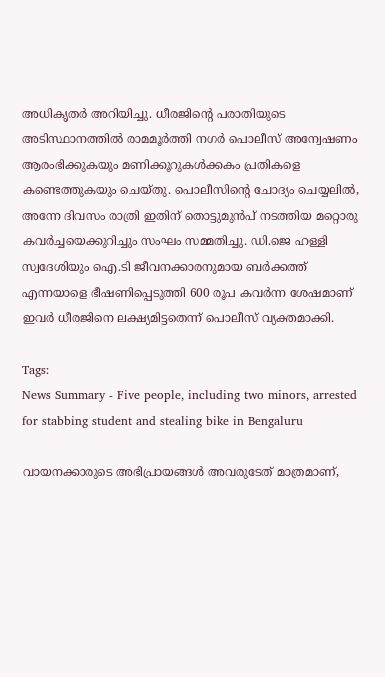അധികൃതർ അറിയിച്ചു. ധീരജിന്റെ പരാതിയുടെ അടിസ്ഥാനത്തിൽ രാമമൂർത്തി നഗർ പൊലീസ് അന്വേഷണം ആരംഭിക്കുകയും മണിക്കൂറുകൾക്കകം പ്രതികളെ കണ്ടെത്തുകയും ചെയ്തു. പൊലീസിന്റെ ചോദ്യം ചെയ്യലിൽ, അന്നേ ദിവസം രാത്രി ഇതിന് തൊട്ടുമുൻപ് നടത്തിയ മറ്റൊരു കവർച്ചയെക്കുറിച്ചും സംഘം സമ്മതിച്ചു. ഡി.ജെ ഹള്ളി സ്വദേശിയും ഐ.ടി ജീവനക്കാരനുമായ ബർക്കത്ത് എന്നയാളെ ഭീഷണിപ്പെടുത്തി 600 രൂപ കവർന്ന ശേഷമാണ് ഇവർ ധീരജിനെ ലക്ഷ്യമിട്ടതെന്ന് പൊലീസ് വ്യക്തമാക്കി.

Tags:
News Summary - Five people, including two minors, arrested for stabbing student and stealing bike in Bengaluru

വായനക്കാരുടെ അഭിപ്രായങ്ങള്‍ അവരുടേത് മാത്രമാണ്,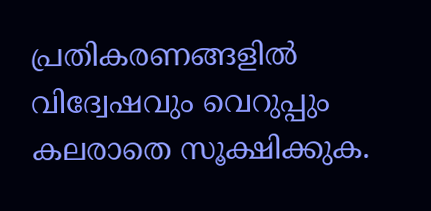പ്രതികരണങ്ങളിൽ വിദ്വേഷവും വെറുപ്പും കലരാതെ സൂക്ഷിക്കുക.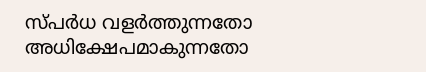സ്പർധ വളർത്തുന്നതോ അധിക്ഷേപമാകുന്നതോ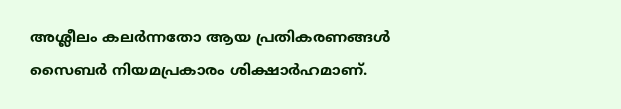അശ്ലീലം കലർന്നതോ ആയ പ്രതികരണങ്ങൾ സൈബർ നിയമപ്രകാരം ശിക്ഷാർഹമാണ്.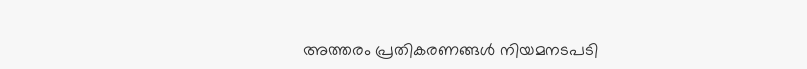അത്തരം പ്രതികരണങ്ങൾ നിയമനടപടി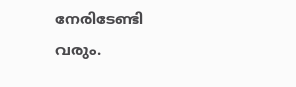നേരിടേണ്ടി വരും.